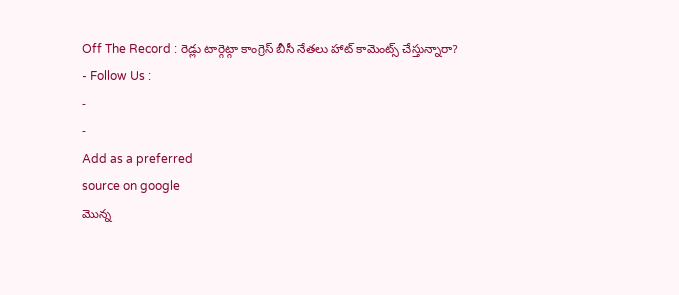Off The Record : రెడ్లు టార్గెట్గా కాంగ్రెస్ బీసీ నేతలు హాట్ కామెంట్స్ చేస్తున్నారా?
- Follow Us :
-
-
Add as a preferred
source on google
మొన్న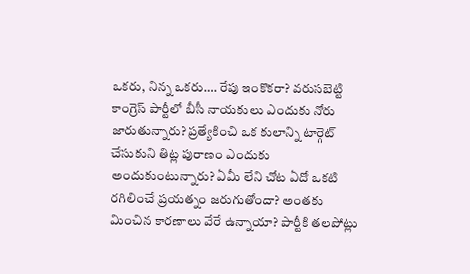ఒకరు, నిన్న ఒకరు…. రేపు ఇంకొకరా? వరుసబెట్టి కాంగ్రెస్ పార్టీలో బీసీ నాయకులు ఎందుకు నోరు జారుతున్నారు? ప్రత్యేకించి ఒక కులాన్ని టార్గెట్ చేసుకుని తిట్ల పురాణం ఎందుకు అందుకుంటున్నారు? ఏమీ లేని చోట ఏదో ఒకటి రగిలించే ప్రయత్నం జరుగుతోందా? అంతకు మించిన కారణాలు వేరే ఉన్నాయా? పార్టీకి తలపోట్లు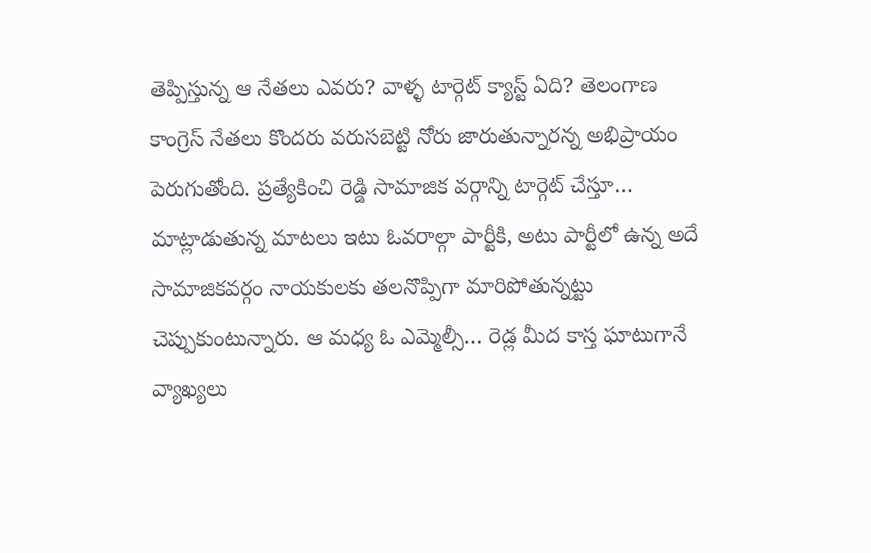తెప్పిస్తున్న ఆ నేతలు ఎవరు? వాళ్ళ టార్గెట్ క్యాస్ట్ ఏది? తెలంగాణ కాంగ్రెస్ నేతలు కొందరు వరుసబెట్టి నోరు జారుతున్నారన్న అభిప్రాయం పెరుగుతోంది. ప్రత్యేకించి రెడ్డి సామాజిక వర్గాన్ని టార్గెట్ చేస్తూ… మాట్లాడుతున్న మాటలు ఇటు ఓవరాల్గా పార్టీకి, అటు పార్టీలో ఉన్న అదే సామాజికవర్గం నాయకులకు తలనొప్పిగా మారిపోతున్నట్టు చెప్పుకుంటున్నారు. ఆ మధ్య ఓ ఎమ్మెల్సీ… రెడ్ల మీద కాస్త ఘాటుగానే వ్యాఖ్యలు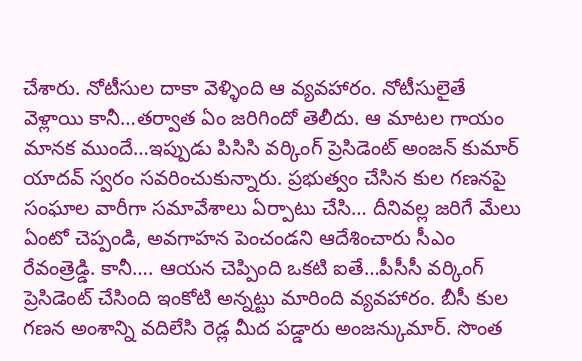చేశారు. నోటీసుల దాకా వెళ్ళింది ఆ వ్యవహారం. నోటీసులైతే వెళ్లాయి కానీ…తర్వాత ఏం జరిగిందో తెలీదు. ఆ మాటల గాయం మానక ముందే…ఇప్పుడు పిసిసి వర్కింగ్ ప్రెసిడెంట్ అంజన్ కుమార్ యాదవ్ స్వరం సవరించుకున్నారు. ప్రభుత్వం చేసిన కుల గణనపై సంఘాల వారీగా సమావేశాలు ఏర్పాటు చేసి… దీనివల్ల జరిగే మేలు ఏంటో చెప్పండి, అవగాహన పెంచండని ఆదేశించారు సీఎం రేవంత్రెడ్డి. కానీ…. ఆయన చెప్పింది ఒకటి ఐతే…పీసీసీ వర్కింగ్ ప్రెసిడెంట్ చేసింది ఇంకోటి అన్నట్టు మారింది వ్యవహారం. బీసీ కుల గణన అంశాన్ని వదిలేసి రెడ్ల మీద పడ్డారు అంజన్కుమార్. సొంత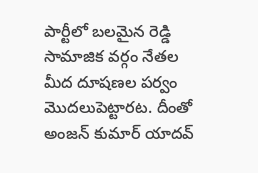పార్టీలో బలమైన రెడ్డి సామాజిక వర్గం నేతల మీద దూషణల పర్వం మొదలుపెట్టారట. దీంతో అంజన్ కుమార్ యాదవ్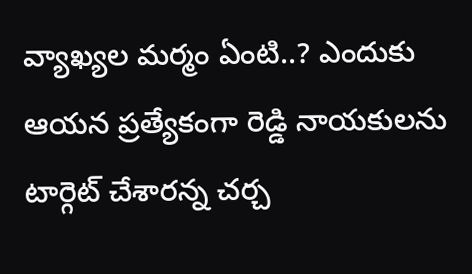వ్యాఖ్యల మర్మం ఏంటి..? ఎందుకు ఆయన ప్రత్యేకంగా రెడ్డి నాయకులను టార్గెట్ చేశారన్న చర్చ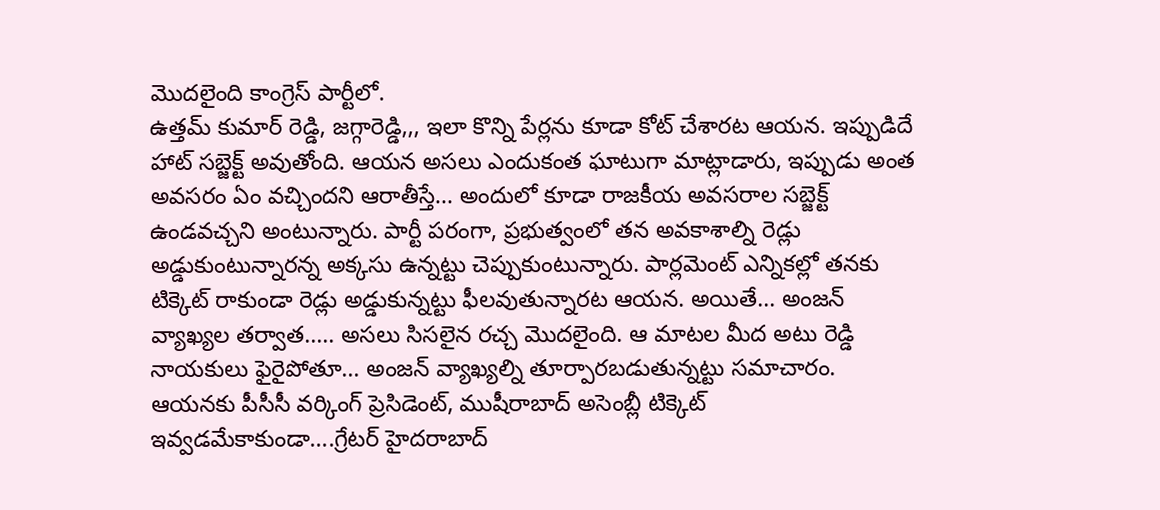మొదలైంది కాంగ్రెస్ పార్టీలో.
ఉత్తమ్ కుమార్ రెడ్డి, జగ్గారెడ్డి,,, ఇలా కొన్ని పేర్లను కూడా కోట్ చేశారట ఆయన. ఇప్పుడిదే హాట్ సబ్జెక్ట్ అవుతోంది. ఆయన అసలు ఎందుకంత ఘాటుగా మాట్లాడారు, ఇప్పుడు అంత అవసరం ఏం వచ్చిందని ఆరాతీస్తే… అందులో కూడా రాజకీయ అవసరాల సబ్జెక్ట్ ఉండవచ్చని అంటున్నారు. పార్టీ పరంగా, ప్రభుత్వంలో తన అవకాశాల్ని రెడ్లు అడ్డుకుంటున్నారన్న అక్కసు ఉన్నట్టు చెప్పుకుంటున్నారు. పార్లమెంట్ ఎన్నికల్లో తనకు టిక్కెట్ రాకుండా రెడ్లు అడ్డుకున్నట్టు ఫీలవుతున్నారట ఆయన. అయితే… అంజన్ వ్యాఖ్యల తర్వాత….. అసలు సిసలైన రచ్చ మొదలైంది. ఆ మాటల మీద అటు రెడ్డి నాయకులు ఫైరైపోతూ… అంజన్ వ్యాఖ్యల్ని తూర్పారబడుతున్నట్టు సమాచారం. ఆయనకు పీసీసీ వర్కింగ్ ప్రెసిడెంట్, ముషీరాబాద్ అసెంబ్లీ టిక్కెట్ ఇవ్వడమేకాకుండా….గ్రేటర్ హైదరాబాద్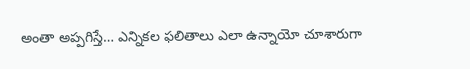అంతా అప్పగిస్తే… ఎన్నికల ఫలితాలు ఎలా ఉన్నాయో చూశారుగా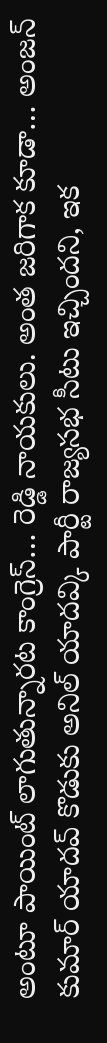అంటూ పాయింట్ లాగుతున్నారట కాంగ్రెస్… రెడ్డి నాయకులు. అంత జరిగాక కూడా… అంజన్ కుమార్ యాదవ్ కొడుకు అనిల్ యాదవ్కి పార్టీ రాజ్యసభ సీటు ఇచ్చిందని, ఇక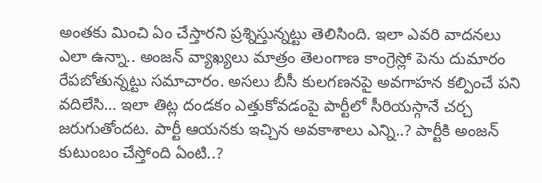అంతకు మించి ఏం చేస్తారని ప్రశ్నిస్తున్నట్టు తెలిసింది. ఇలా ఎవరి వాదనలు ఎలా ఉన్నా.. అంజన్ వ్యాఖ్యలు మాత్రం తెలంగాణ కాంగ్రెస్లో పెను దుమారం రేపబోతున్నట్టు సమాచారం. అసలు బీసీ కులగణనపై అవగాహన కల్పించే పని వదిలేసి… ఇలా తిట్ల దండకం ఎత్తుకోవడంపై పార్టీలో సీరియస్గానే చర్చ జరుగుతోందట. పార్టీ ఆయనకు ఇచ్చిన అవకాశాలు ఎన్ని..? పార్టీకి అంజన్ కుటుంబం చేస్తోంది ఏంటి..?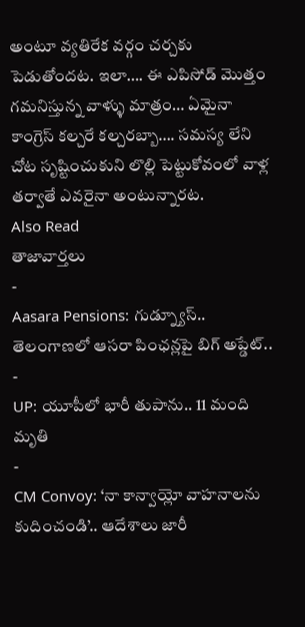అంటూ వ్యతిరేక వర్గం చర్చకు పెడుతోందట. ఇలా…. ఈ ఎపిసోడ్ మొత్తం గమనిస్తున్న వాళ్ళు మాత్రం… ఏమైనా కాంగ్రెస్ కల్చరే కల్చరబ్బా…. సమస్య లేని చోట సృష్టించుకుని లొల్లి పెట్టుకోవంలో వాళ్ల తర్వాతే ఎవరైనా అంటున్నారట.
Also Read
తాజావార్తలు
-
Aasara Pensions: గుడ్న్యూస్.. తెలంగాణలో ఆసరా పింఛన్లపై బిగ్ అప్డేట్..
-
UP: యూపీలో భారీ తుపాను.. 11 మంది మృతి
-
CM Convoy: ‘నా కాన్వాయ్లో వాహనాలను కుదించండి’.. ఆదేశాలు జారీ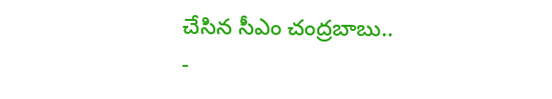చేసిన సీఎం చంద్రబాబు..
-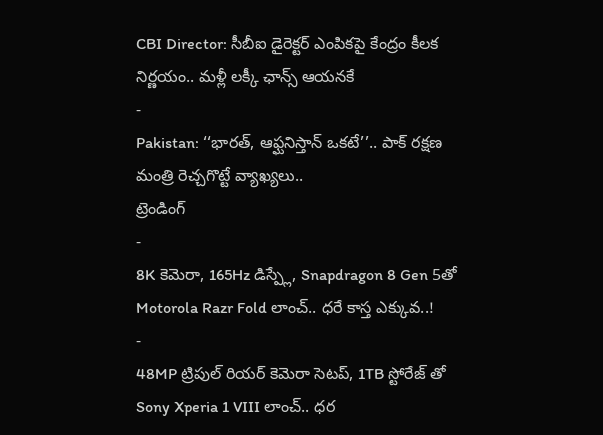CBI Director: సీబీఐ డైరెక్టర్ ఎంపికపై కేంద్రం కీలక నిర్ణయం.. మళ్లీ లక్కీ ఛాన్స్ ఆయనకే
-
Pakistan: ‘‘భారత్, ఆఫ్ఘనిస్తాన్ ఒకటే’’.. పాక్ రక్షణ మంత్రి రెచ్చగొట్టే వ్యాఖ్యలు..
ట్రెండింగ్
-
8K కెమెరా, 165Hz డిస్ప్లే, Snapdragon 8 Gen 5తో Motorola Razr Fold లాంచ్.. ధరే కాస్త ఎక్కువ..!
-
48MP ట్రిపుల్ రియర్ కెమెరా సెటప్, 1TB స్టోరేజ్ తో Sony Xperia 1 VIII లాంచ్.. ధర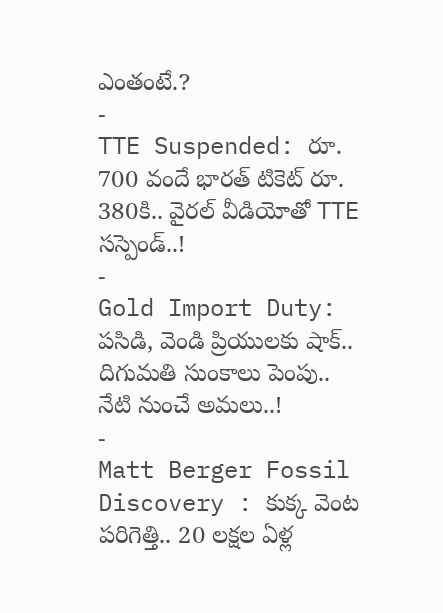ఎంతంటే.?
-
TTE Suspended: రూ. 700 వందే భారత్ టికెట్ రూ. 380కి.. వైరల్ వీడియోతో TTE సస్పెండ్..!
-
Gold Import Duty: పసిడి, వెండి ప్రియులకు షాక్.. దిగుమతి సుంకాలు పెంపు.. నేటి నుంచే అమలు..!
-
Matt Berger Fossil Discovery : కుక్క వెంట పరిగెత్తి.. 20 లక్షల ఏళ్ల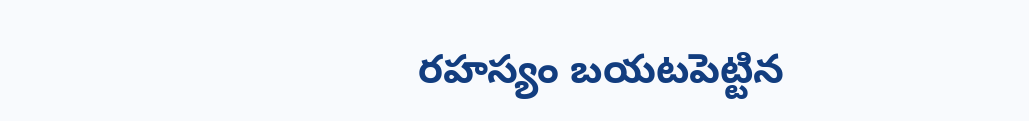రహస్యం బయటపెట్టిన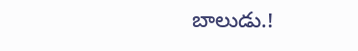బాలుడు.!